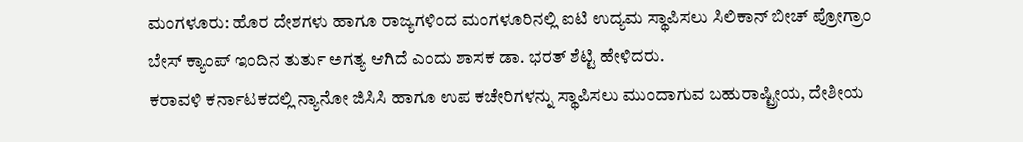ಮಂಗಳೂರು: ಹೊರ ದೇಶಗಳು ಹಾಗೂ ರಾಜ್ಯಗಳಿಂದ ಮಂಗಳೂರಿನಲ್ಲಿ ಐಟಿ ಉದ್ಯಮ ಸ್ಥಾಪಿಸಲು ಸಿಲಿಕಾನ್ ಬೀಚ್ ಪ್ರೋಗ್ರಾಂ ಬೇಸ್ ಕ್ಯಾಂಪ್ ಇಂದಿನ ತುರ್ತು ಅಗತ್ಯ ಆಗಿದೆ ಎಂದು ಶಾಸಕ ಡಾ. ಭರತ್ ಶೆಟ್ಟಿ ಹೇಳಿದರು.
ಕರಾವಳಿ ಕರ್ನಾಟಕದಲ್ಲಿ ನ್ಯಾನೋ ಜಿಸಿಸಿ ಹಾಗೂ ಉಪ ಕಚೇರಿಗಳನ್ನು ಸ್ಥಾಪಿಸಲು ಮುಂದಾಗುವ ಬಹುರಾಷ್ಟ್ರೀಯ, ದೇಶೀಯ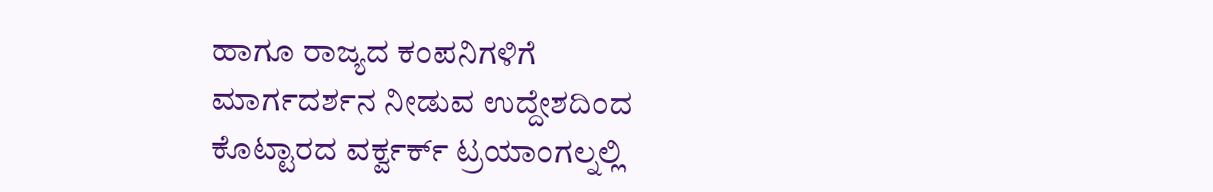ಹಾಗೂ ರಾಜ್ಯದ ಕಂಪನಿಗಳಿಗೆ ಮಾರ್ಗದರ್ಶನ ನೀಡುವ ಉದ್ದೇಶದಿಂದ ಕೊಟ್ಟಾರದ ವರ್ಕ್ವರ್ಕ್ ಟ್ರಯಾಂಗಲ್ನಲ್ಲಿ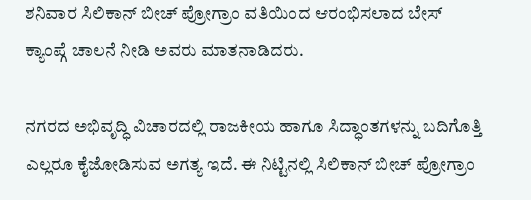ಶನಿವಾರ ಸಿಲಿಕಾನ್ ಬೀಚ್ ಪ್ರೋಗ್ರಾಂ ವತಿಯಿಂದ ಆರಂಭಿಸಲಾದ ಬೇಸ್ ಕ್ಯಾಂಪ್ಗೆ ಚಾಲನೆ ನೀಡಿ ಅವರು ಮಾತನಾಡಿದರು.

ನಗರದ ಅಭಿವೃದ್ಧಿ ವಿಚಾರದಲ್ಲಿ ರಾಜಕೀಯ ಹಾಗೂ ಸಿದ್ಧಾಂತಗಳನ್ನು ಬದಿಗೊತ್ತಿ ಎಲ್ಲರೂ ಕೈಜೋಡಿಸುವ ಅಗತ್ಯ ಇದೆ. ಈ ನಿಟ್ಟಿನಲ್ಲಿ ಸಿಲಿಕಾನ್ ಬೀಚ್ ಪ್ರೋಗ್ರಾಂ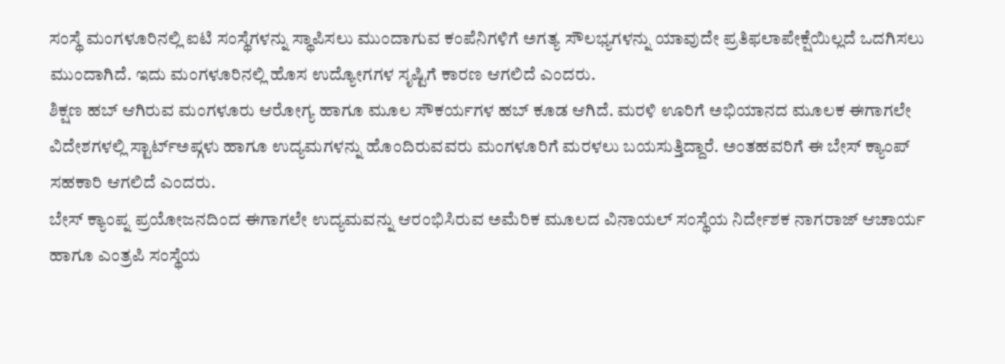ಸಂಸ್ಥೆ ಮಂಗಳೂರಿನಲ್ಲಿ ಐಟಿ ಸಂಸ್ಥೆಗಳನ್ನು ಸ್ಥಾಪಿಸಲು ಮುಂದಾಗುವ ಕಂಪೆನಿಗಳಿಗೆ ಅಗತ್ಯ ಸೌಲಭ್ಯಗಳನ್ನು ಯಾವುದೇ ಪ್ರತಿಫಲಾಪೇಕ್ಷೆಯಿಲ್ಲದೆ ಒದಗಿಸಲು ಮುಂದಾಗಿದೆ. ಇದು ಮಂಗಳೂರಿನಲ್ಲಿ ಹೊಸ ಉದ್ಯೋಗಗಳ ಸೃಷ್ಟಿಗೆ ಕಾರಣ ಆಗಲಿದೆ ಎಂದರು.
ಶಿಕ್ಷಣ ಹಬ್ ಆಗಿರುವ ಮಂಗಳೂರು ಆರೋಗ್ಯ ಹಾಗೂ ಮೂಲ ಸೌಕರ್ಯಗಳ ಹಬ್ ಕೂಡ ಆಗಿದೆ. ಮರಳಿ ಊರಿಗೆ ಅಭಿಯಾನದ ಮೂಲಕ ಈಗಾಗಲೇ ವಿದೇಶಗಳಲ್ಲಿ ಸ್ಟಾರ್ಟ್ಅಪ್ಗಳು ಹಾಗೂ ಉದ್ಯಮಗಳನ್ನು ಹೊಂದಿರುವವರು ಮಂಗಳೂರಿಗೆ ಮರಳಲು ಬಯಸುತ್ತಿದ್ದಾರೆ. ಅಂತಹವರಿಗೆ ಈ ಬೇಸ್ ಕ್ಯಾಂಪ್ ಸಹಕಾರಿ ಆಗಲಿದೆ ಎಂದರು.
ಬೇಸ್ ಕ್ಯಾಂಪ್ನ ಪ್ರಯೋಜನದಿಂದ ಈಗಾಗಲೇ ಉದ್ಯಮವನ್ನು ಆರಂಭಿಸಿರುವ ಅಮೆರಿಕ ಮೂಲದ ವಿನಾಯಲ್ ಸಂಸ್ಥೆಯ ನಿರ್ದೇಶಕ ನಾಗರಾಜ್ ಆಚಾರ್ಯ ಹಾಗೂ ಎಂತ್ರಪಿ ಸಂಸ್ಥೆಯ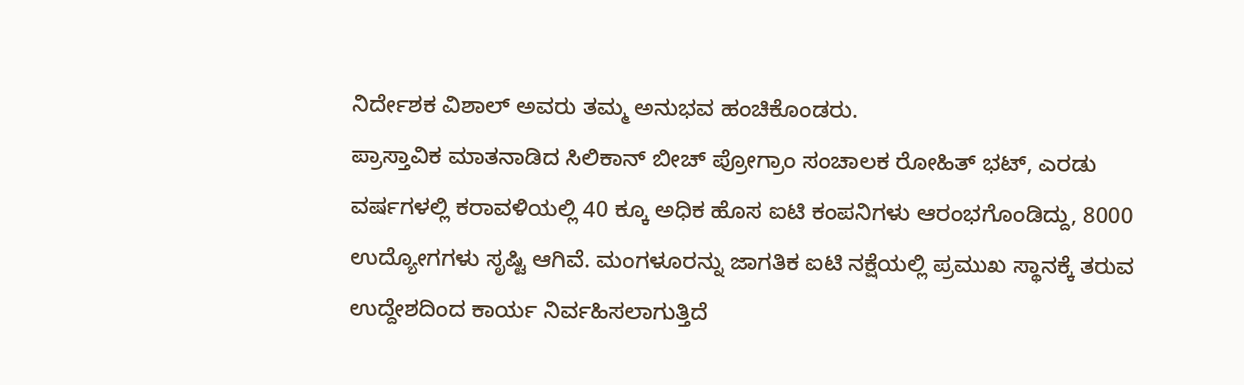ನಿರ್ದೇಶಕ ವಿಶಾಲ್ ಅವರು ತಮ್ಮ ಅನುಭವ ಹಂಚಿಕೊಂಡರು.
ಪ್ರಾಸ್ತಾವಿಕ ಮಾತನಾಡಿದ ಸಿಲಿಕಾನ್ ಬೀಚ್ ಪ್ರೋಗ್ರಾಂ ಸಂಚಾಲಕ ರೋಹಿತ್ ಭಟ್, ಎರಡು ವರ್ಷಗಳಲ್ಲಿ ಕರಾವಳಿಯಲ್ಲಿ 40 ಕ್ಕೂ ಅಧಿಕ ಹೊಸ ಐಟಿ ಕಂಪನಿಗಳು ಆರಂಭಗೊಂಡಿದ್ದು, 8000 ಉದ್ಯೋಗಗಳು ಸೃಷ್ಟಿ ಆಗಿವೆ. ಮಂಗಳೂರನ್ನು ಜಾಗತಿಕ ಐಟಿ ನಕ್ಷೆಯಲ್ಲಿ ಪ್ರಮುಖ ಸ್ಥಾನಕ್ಕೆ ತರುವ ಉದ್ದೇಶದಿಂದ ಕಾರ್ಯ ನಿರ್ವಹಿಸಲಾಗುತ್ತಿದೆ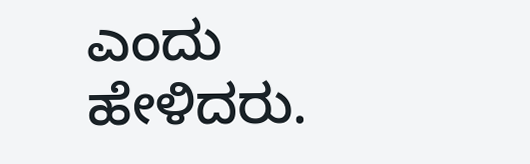ಎಂದು ಹೇಳಿದರು.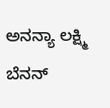ಅನನ್ಯಾ ಲಕ್ಷ್ಮಿ ಬೆನನ್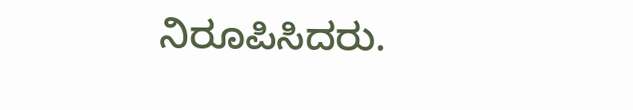ನಿರೂಪಿಸಿದರು.